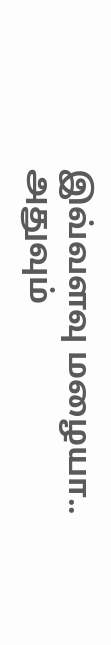இவ்வளவு மழையா.. அதுவும்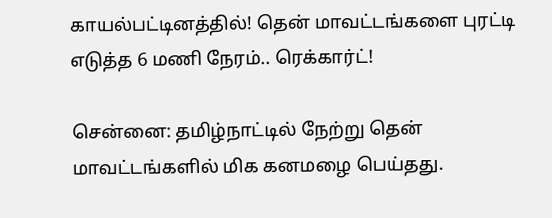காயல்பட்டினத்தில்! தென் மாவட்டங்களை புரட்டி எடுத்த 6 மணி நேரம்.. ரெக்கார்ட்!

சென்னை: தமிழ்நாட்டில் நேற்று தென் மாவட்டங்களில் மிக கனமழை பெய்தது.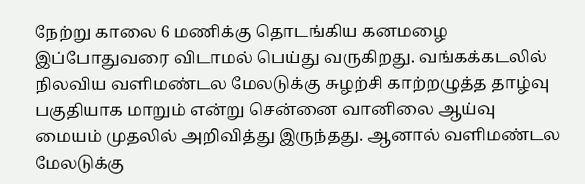நேற்று காலை 6 மணிக்கு தொடங்கிய கனமழை இப்போதுவரை விடாமல் பெய்து வருகிறது. வங்கக்கடலில் நிலவிய வளிமண்டல மேலடுக்கு சுழற்சி காற்றழுத்த தாழ்வு பகுதியாக மாறும் என்று சென்னை வானிலை ஆய்வு மையம் முதலில் அறிவித்து இருந்தது. ஆனால் வளிமண்டல மேலடுக்கு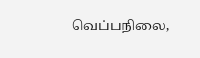வெப்பநிலை,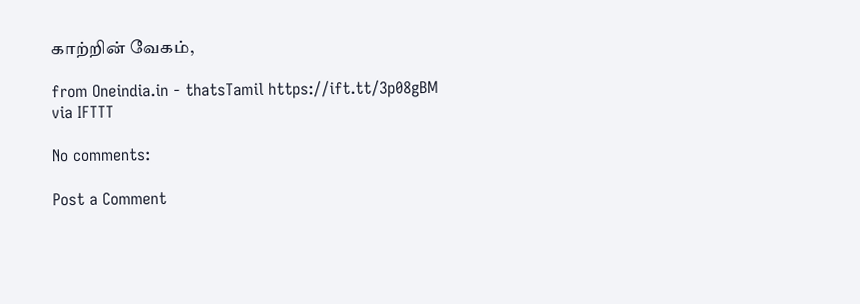காற்றின் வேகம்,

from Oneindia.in - thatsTamil https://ift.tt/3p08gBM
via IFTTT

No comments:

Post a Comment